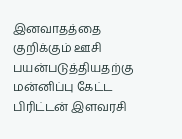இனவாதத்தை குறிக்கும் ஊசி பயன்படுத்தியதற்கு மன்னிப்பு கேட்ட பிரிட்டன் இளவரசி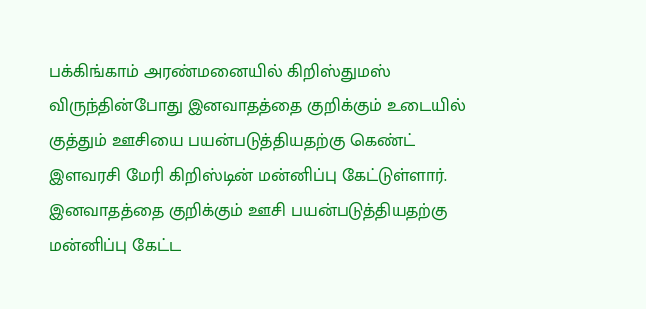பக்கிங்காம் அரண்மனையில் கிறிஸ்துமஸ் விருந்தின்போது இனவாதத்தை குறிக்கும் உடையில் குத்தும் ஊசியை பயன்படுத்தியதற்கு கெண்ட் இளவரசி மேரி கிறிஸ்டின் மன்னிப்பு கேட்டுள்ளார்.
இனவாதத்தை குறிக்கும் ஊசி பயன்படுத்தியதற்கு மன்னிப்பு கேட்ட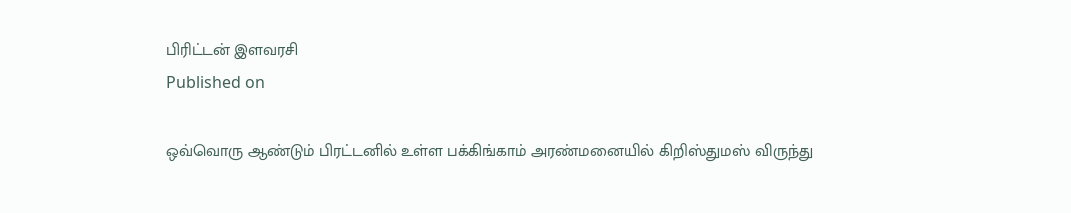பிரிட்டன் இளவரசி
Published on

ஒவ்வொரு ஆண்டும் பிரட்டனில் உள்ள பக்கிங்காம் அரண்மனையில் கிறிஸ்துமஸ் விருந்து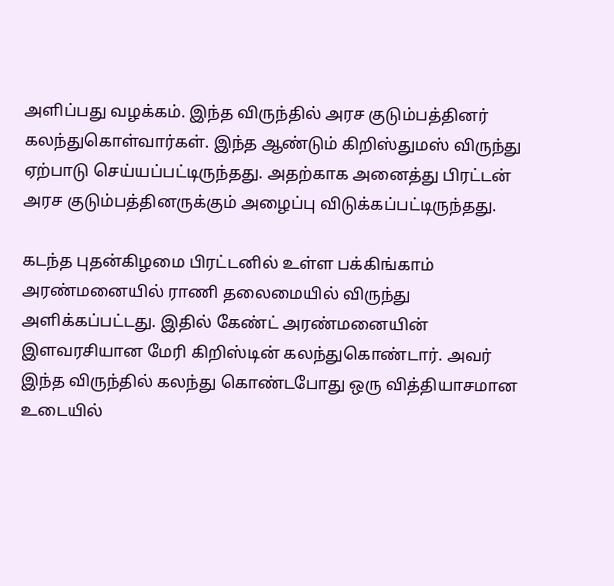அளிப்பது வழக்கம். இந்த விருந்தில் அரச குடும்பத்தினர் கலந்துகொள்வார்கள். இந்த ஆண்டும் கிறிஸ்துமஸ் விருந்து ஏற்பாடு செய்யப்பட்டிருந்தது. அதற்காக அனைத்து பிரட்டன் அரச குடும்பத்தினருக்கும் அழைப்பு விடுக்கப்பட்டிருந்தது.

கடந்த புதன்கிழமை பிரட்டனில் உள்ள பக்கிங்காம் அரண்மனையில் ராணி தலைமையில் விருந்து அளிக்கப்பட்டது. இதில் கேண்ட் அரண்மனையின் இளவரசியான மேரி கிறிஸ்டின் கலந்துகொண்டார். அவர் இந்த விருந்தில் கலந்து கொண்டபோது ஒரு வித்தியாசமான உடையில்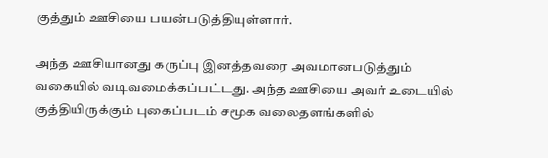குத்தும் ஊசியை பயன்படுத்தியுள்ளார்.

அந்த ஊசியானது கருப்பு இனத்தவரை அவமானபடுத்தும் வகையில் வடிவமைக்கப்பட்டது. அந்த ஊசியை அவர் உடையில் குத்தியிருக்கும் புகைப்படம் சமூக வலைதளங்களில்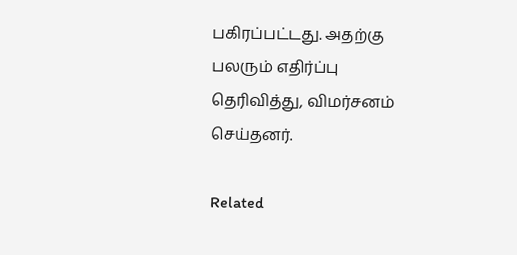பகிரப்பட்டது. அதற்கு பலரும் எதிர்ப்பு தெரிவித்து, விமர்சனம் செய்தனர்.

Related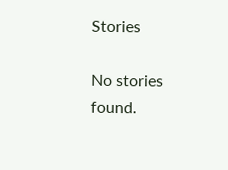Stories

No stories found.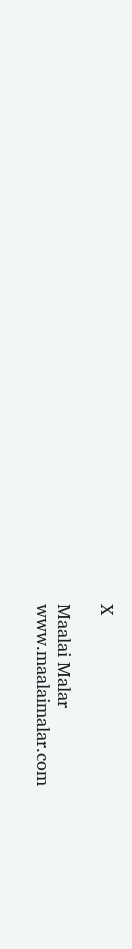X

Maalai Malar
www.maalaimalar.com